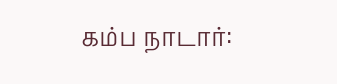கம்ப நாடார்: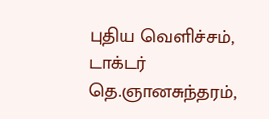புதிய வெளிச்சம், டாக்டர் தெ.ஞானசுந்தரம்,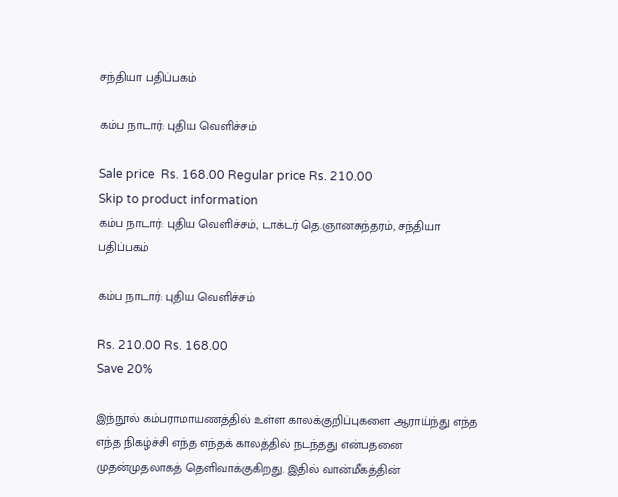சந்தியா பதிப்பகம்

கம்ப நாடார்: புதிய வெளிச்சம்

Sale price  Rs. 168.00 Regular price Rs. 210.00
Skip to product information
கம்ப நாடார்: புதிய வெளிச்சம், டாக்டர் தெ.ஞானசுந்தரம், சந்தியா பதிப்பகம்

கம்ப நாடார்: புதிய வெளிச்சம்

Rs. 210.00 Rs. 168.00
Save 20%

இந்நூல் கம்பராமாயணத்தில் உள்ள காலக்குறிப்புகளை ஆராய்ந்து எந்த எந்த நிகழ்ச்சி எந்த எந்தக் காலத்தில் நடந்தது என்பதனை முதன்முதலாகத் தெளிவாக்குகிறது. இதில் வான்மீகத்தின்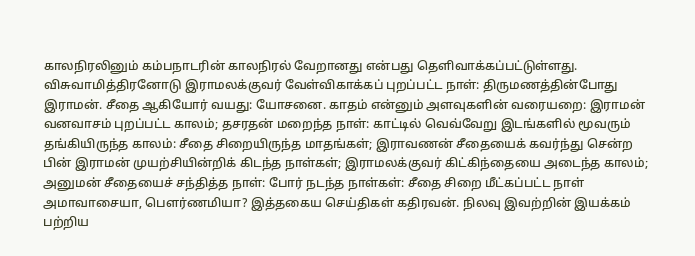காலநிரலினும் கம்பநாடரின் காலநிரல் வேறானது என்பது தெளிவாக்கப்பட்டுள்ளது. விசுவாமித்திரனோடு இராமலக்குவர் வேள்விகாக்கப் புறப்பட்ட நாள்: திருமணத்தின்போது இராமன். சீதை ஆகியோர் வயது: யோசனை. காதம் என்னும் அளவுகளின் வரையறை: இராமன் வனவாசம் புறப்பட்ட காலம்; தசரதன் மறைந்த நாள்: காட்டில் வெவ்வேறு இடங்களில் மூவரும் தங்கியிருந்த காலம்: சீதை சிறையிருந்த மாதங்கள்; இராவணன் சீதையைக் கவர்ந்து சென்ற பின் இராமன் முயற்சியின்றிக் கிடந்த நாள்கள்; இராமலக்குவர் கிட்கிந்தையை அடைந்த காலம்; அனுமன் சீதையைச் சந்தித்த நாள்: போர் நடந்த நாள்கள்: சீதை சிறை மீட்கப்பட்ட நாள் அமாவாசையா, பௌர்ணமியா? இத்தகைய செய்திகள் கதிரவன். நிலவு இவற்றின் இயக்கம் பற்றிய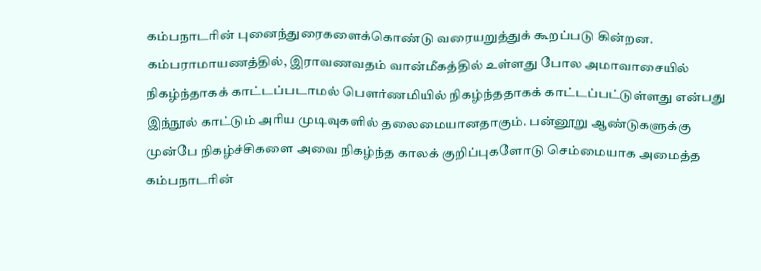கம்பநாடரின் புனைந்துரைகளைக்கொண்டு வரையறுத்துக் கூறப்படு கின்றன. கம்பராமாயணத்தில், இராவணவதம் வான்மீகத்தில் உள்ளது போல அமாவாசையில் நிகழ்ந்தாகக் காட்டப்படாமல் பௌர்ணமியில் நிகழ்ந்ததாகக் காட்டப்பட்டுள்ளது என்பது இந்நூல் காட்டும் அரிய முடிவுகளில் தலைமையானதாகும். பன்னூறு ஆண்டுகளுக்கு முன்பே நிகழ்ச்சிகளை அவை நிகழ்ந்த காலக் குறிப்புகளோடு செம்மையாக அமைத்த கம்பநாடரின்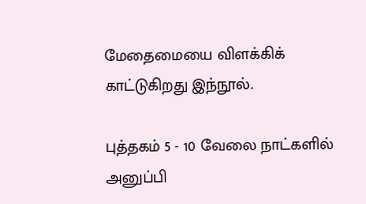மேதைமையை விளக்கிக் காட்டுகிறது இந்நூல்.

புத்தகம் 5 - 10 வேலை நாட்களில் அனுப்பி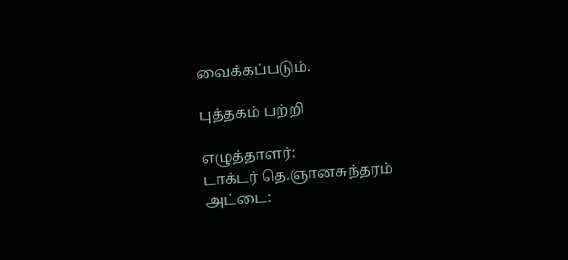வைக்கப்படும்.

புத்தகம் பற்றி

எழுத்தாளர்:
டாக்டர் தெ.ஞானசுந்தரம்
அட்டை: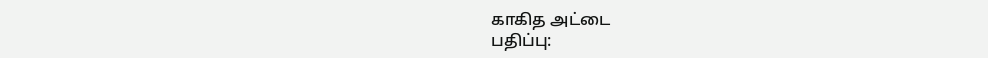காகித அட்டை
பதிப்பு: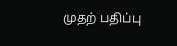முதற் பதிப்பு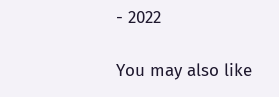- 2022

You may also like